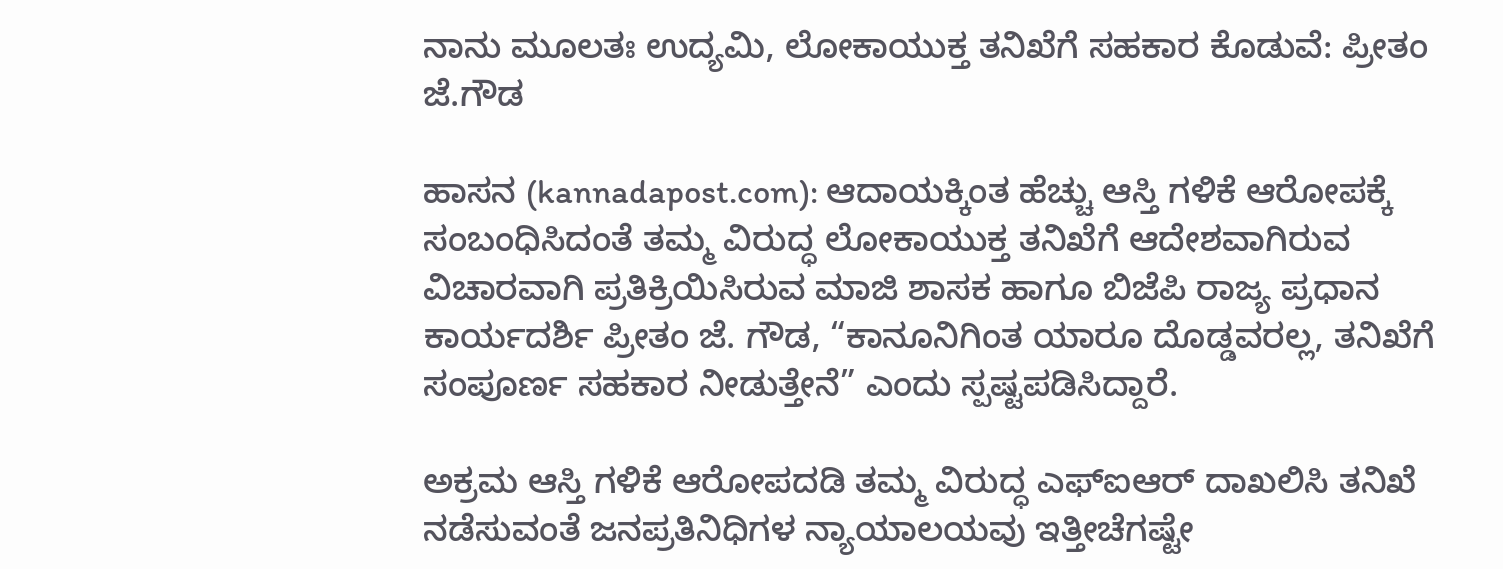ನಾನು ಮೂಲತಃ ಉದ್ಯಮಿ, ಲೋಕಾಯುಕ್ತ ತನಿಖೆಗೆ ಸಹಕಾರ ಕೊಡುವೆ: ಪ್ರೀತಂ ಜೆ.ಗೌಡ

ಹಾಸನ (kannadapost.com): ಆದಾಯಕ್ಕಿಂತ ಹೆಚ್ಚು ಆಸ್ತಿ ಗಳಿಕೆ ಆರೋಪಕ್ಕೆ ಸಂಬಂಧಿಸಿದಂತೆ ತಮ್ಮ ವಿರುದ್ಧ ಲೋಕಾಯುಕ್ತ ತನಿಖೆಗೆ ಆದೇಶವಾಗಿರುವ ವಿಚಾರವಾಗಿ ಪ್ರತಿಕ್ರಿಯಿಸಿರುವ ಮಾಜಿ ಶಾಸಕ ಹಾಗೂ ಬಿಜೆಪಿ ರಾಜ್ಯ ಪ್ರಧಾನ ಕಾರ್ಯದರ್ಶಿ ಪ್ರೀತಂ ಜೆ. ಗೌಡ, “ಕಾನೂನಿಗಿಂತ ಯಾರೂ ದೊಡ್ಡವರಲ್ಲ, ತನಿಖೆಗೆ ಸಂಪೂರ್ಣ ಸಹಕಾರ ನೀಡುತ್ತೇನೆ” ಎಂದು ಸ್ಪಷ್ಟಪಡಿಸಿದ್ದಾರೆ.

ಅಕ್ರಮ ಆಸ್ತಿ ಗಳಿಕೆ ಆರೋಪದಡಿ ತಮ್ಮ ವಿರುದ್ಧ ಎಫ್‌ಐಆರ್ ದಾಖಲಿಸಿ ತನಿಖೆ ನಡೆಸುವಂತೆ ಜನಪ್ರತಿನಿಧಿಗಳ ನ್ಯಾಯಾಲಯವು ಇತ್ತೀಚೆಗಷ್ಟೇ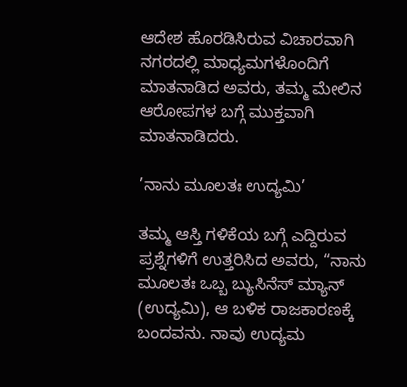ಆದೇಶ ಹೊರಡಿಸಿರುವ ವಿಚಾರವಾಗಿ ನಗರದಲ್ಲಿ ಮಾಧ್ಯಮಗಳೊಂದಿಗೆ ಮಾತನಾಡಿದ ಅವರು, ತಮ್ಮ ಮೇಲಿನ ಆರೋಪಗಳ ಬಗ್ಗೆ ಮುಕ್ತವಾಗಿ ಮಾತನಾಡಿದರು.

’ನಾನು ಮೂಲತಃ ಉದ್ಯಮಿ’

ತಮ್ಮ ಆಸ್ತಿ ಗಳಿಕೆಯ ಬಗ್ಗೆ ಎದ್ದಿರುವ ಪ್ರಶ್ನೆಗಳಿಗೆ ಉತ್ತರಿಸಿದ ಅವರು, “ನಾನು ಮೂಲತಃ ಒಬ್ಬ ಬ್ಯುಸಿನೆಸ್ ಮ್ಯಾನ್ (ಉದ್ಯಮಿ), ಆ ಬಳಿಕ ರಾಜಕಾರಣಕ್ಕೆ ಬಂದವನು. ನಾವು ಉದ್ಯಮ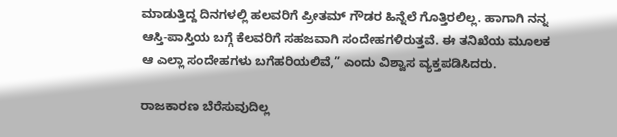ಮಾಡುತ್ತಿದ್ದ ದಿನಗಳಲ್ಲಿ ಹಲವರಿಗೆ ಪ್ರೀತಮ್ ಗೌಡರ ಹಿನ್ನೆಲೆ ಗೊತ್ತಿರಲಿಲ್ಲ. ಹಾಗಾಗಿ ನನ್ನ ಆಸ್ತಿ-ಪಾಸ್ತಿಯ ಬಗ್ಗೆ ಕೆಲವರಿಗೆ ಸಹಜವಾಗಿ ಸಂದೇಹಗಳಿರುತ್ತವೆ. ಈ ತನಿಖೆಯ ಮೂಲಕ ಆ ಎಲ್ಲಾ ಸಂದೇಹಗಳು ಬಗೆಹರಿಯಲಿವೆ,” ಎಂದು ವಿಶ್ವಾಸ ವ್ಯಕ್ತಪಡಿಸಿದರು.

ರಾಜಕಾರಣ ಬೆರೆಸುವುದಿಲ್ಲ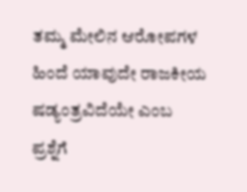ತಮ್ಮ ಮೇಲಿನ ಆರೋಪಗಳ ಹಿಂದೆ ಯಾವುದೇ ರಾಜಕೀಯ ಷಡ್ಯಂತ್ರವಿದೆಯೇ ಎಂಬ ಪ್ರಶ್ನೆಗೆ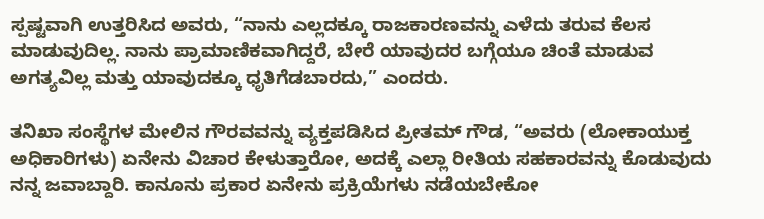ಸ್ಪಷ್ಟವಾಗಿ ಉತ್ತರಿಸಿದ ಅವರು, “ನಾನು ಎಲ್ಲದಕ್ಕೂ ರಾಜಕಾರಣವನ್ನು ಎಳೆದು ತರುವ ಕೆಲಸ ಮಾಡುವುದಿಲ್ಲ. ನಾನು ಪ್ರಾಮಾಣಿಕವಾಗಿದ್ದರೆ, ಬೇರೆ ಯಾವುದರ ಬಗ್ಗೆಯೂ ಚಿಂತೆ ಮಾಡುವ ಅಗತ್ಯವಿಲ್ಲ ಮತ್ತು ಯಾವುದಕ್ಕೂ ಧೃತಿಗೆಡಬಾರದು,” ಎಂದರು.

ತನಿಖಾ ಸಂಸ್ಥೆಗಳ ಮೇಲಿನ ಗೌರವವನ್ನು ವ್ಯಕ್ತಪಡಿಸಿದ ಪ್ರೀತಮ್ ಗೌಡ, “ಅವರು (ಲೋಕಾಯುಕ್ತ ಅಧಿಕಾರಿಗಳು) ಏನೇನು ವಿಚಾರ ಕೇಳುತ್ತಾರೋ, ಅದಕ್ಕೆ ಎಲ್ಲಾ ರೀತಿಯ ಸಹಕಾರವನ್ನು ಕೊಡುವುದು ನನ್ನ ಜವಾಬ್ದಾರಿ. ಕಾನೂನು ಪ್ರಕಾರ ಏನೇನು ಪ್ರಕ್ರಿಯೆಗಳು ನಡೆಯಬೇಕೋ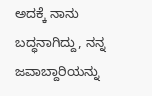ಅದಕ್ಕೆ ನಾನು ಬದ್ಧನಾಗಿದ್ದು, ನನ್ನ ಜವಾಬ್ದಾರಿಯನ್ನು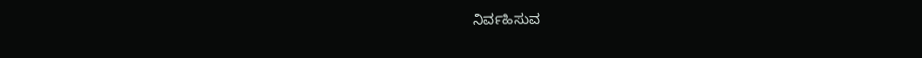ನಿರ್ವಹಿಸುವ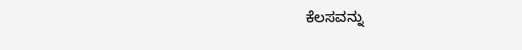ಕೆಲಸವನ್ನು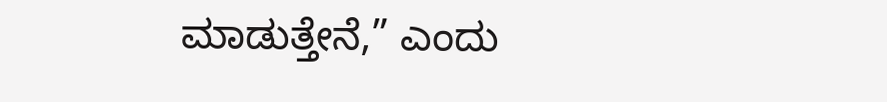ಮಾಡುತ್ತೇನೆ,” ಎಂದು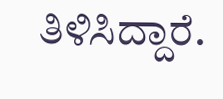ತಿಳಿಸಿದ್ದಾರೆ.